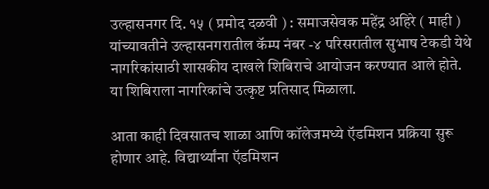उल्हासनगर दि. १५ ( प्रमोद दळवी ) : समाजसेवक महेंद्र अहिरे ( माही ) यांच्यावतीने उल्हासनगरातील कॅम्प नंबर -४ परिसरातील सुभाष टेकडी येथे नागरिकांसाठी शासकीय दाखले शिबिराचे आयोजन करण्यात आले होते. या शिबिराला नागरिकांचे उत्कृष्ट प्रतिसाद मिळाला.

आता काही दिवसातच शाळा आणि कॉलेजमध्ये ऍडमिशन प्रक्रिया सुरू होणार आहे. विद्यार्थ्यांना ऍडमिशन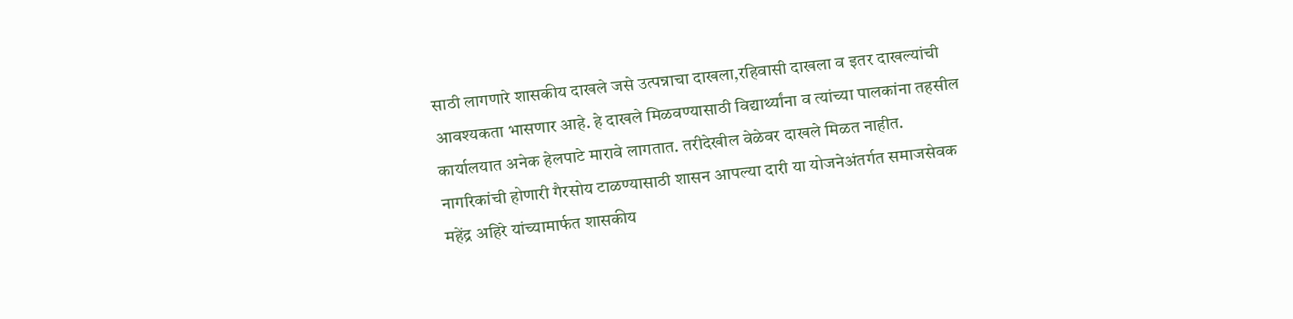साठी लागणारे शासकीय दाखले जसे उत्पन्नाचा दाखला,रहिवासी दाखला व इतर दाखल्यांची आवश्यकता भासणार आहे. हे दाखले मिळवण्यासाठी विद्यार्थ्यांना व त्यांच्या पालकांना तहसील कार्यालयात अनेक हेलपाटे मारावे लागतात. तरीदेखील वेळेवर दाखले मिळत नाहीत. नागरिकांची होणारी गैरसोय टाळण्यासाठी शासन आपल्या दारी या योजनेअंतर्गत समाजसेवक महेंद्र अहिरे यांच्यामार्फत शासकीय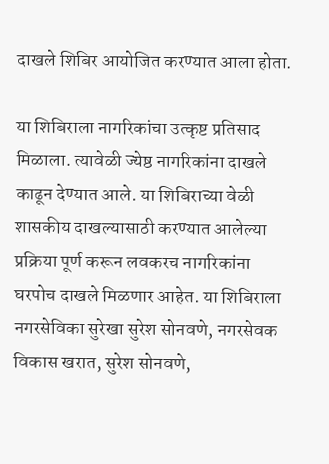दाखले शिबिर आयोजित करण्यात आला होता.

या शिबिराला नागरिकांचा उत्कृष्ट प्रतिसाद मिळाला. त्यावेळी ज्येष्ठ नागरिकांना दाखले काढून देण्यात आले. या शिबिराच्या वेळी शासकीय दाखल्यासाठी करण्यात आलेल्या प्रक्रिया पूर्ण करून लवकरच नागरिकांना घरपोच दाखले मिळणार आहेत. या शिबिराला नगरसेविका सुरेखा सुरेश सोनवणे, नगरसेवक विकास खरात, सुरेश सोनवणे,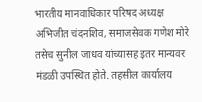भारतीय मानवाधिकार परिषद अध्यक्ष अभिजीत चंदनशिव, समाजसेवक गणेश मोरे तसेच सुनील जाधव यांच्यासह इतर मान्यवर मंडळी उपस्थित होते. तहसील कार्यालय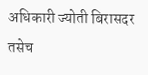अधिकारी ज्योती बिरासदर तसेच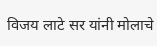विजय लाटे सर यांनी मोलाचे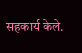सहकार्य केले.